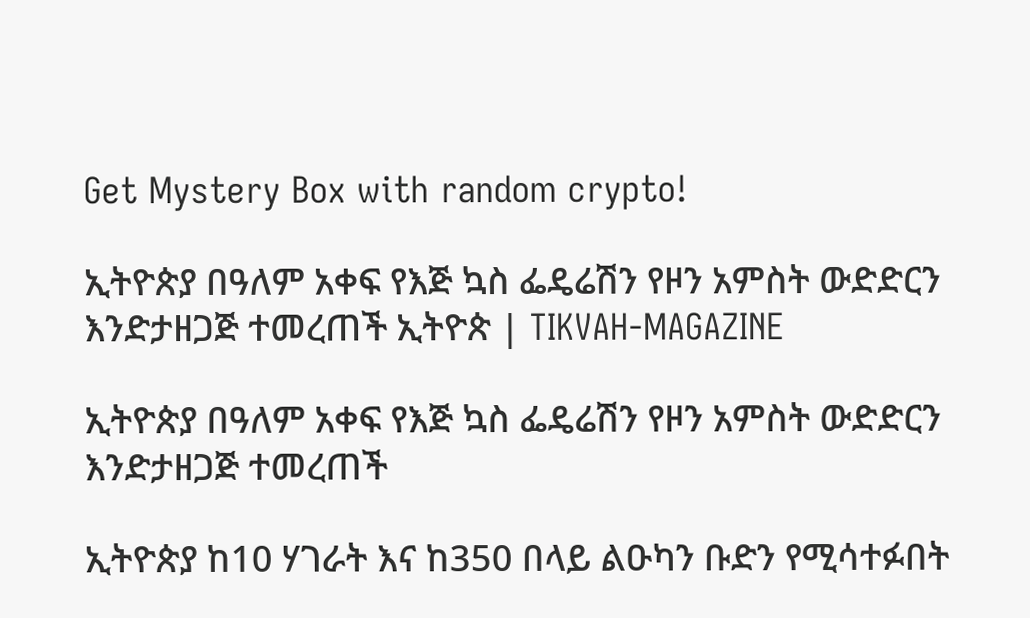Get Mystery Box with random crypto!

ኢትዮጵያ በዓለም አቀፍ የእጅ ኳስ ፌዴሬሽን የዞን አምስት ውድድርን እንድታዘጋጅ ተመረጠች ኢትዮጵ | TIKVAH-MAGAZINE

ኢትዮጵያ በዓለም አቀፍ የእጅ ኳስ ፌዴሬሽን የዞን አምስት ውድድርን እንድታዘጋጅ ተመረጠች

ኢትዮጵያ ከ10 ሃገራት እና ከ350 በላይ ልዑካን ቡድን የሚሳተፉበት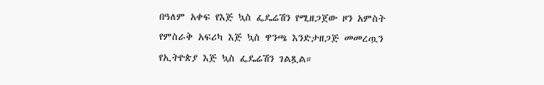በዓለም አቀፍ የእጅ ኳስ ፌዴሬሽን የሚዘጋጀው ዞን አምስት የምስራቅ አፍሪካ እጅ ኳስ ዋንጫ እንድታዘጋጅ መመረጧን የኢትዮጵያ እጅ ኳስ ፌዴሬሽን ገልጿል።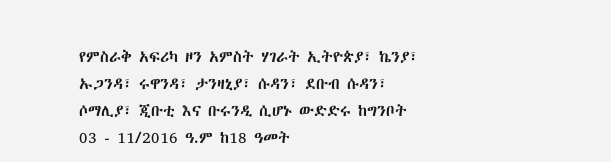የምስራቅ አፍሪካ ዞን አምስት ሃገራት ኢትዮጵያ፣ ኬንያ፣ ኡጋንዳ፣ ሩዋንዳ፣ ታንዛኒያ፣ ሱዳን፣ ደቡብ ሱዳን፣ ሶማሊያ፣ ጂቡቲ እና ቡሩንዲ ሲሆኑ ውድድሩ ከግንቦት 03 - 11/2016 ዓ.ም ከ18 ዓመት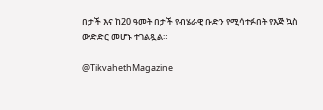በታች እና ከ20 ዓመት በታች የብሄራዊ ቡድን የሚሳተፉበት የእጅ ኳስ ውድድር መሆኑ ተገልጿል።

@TikvahethMagazine